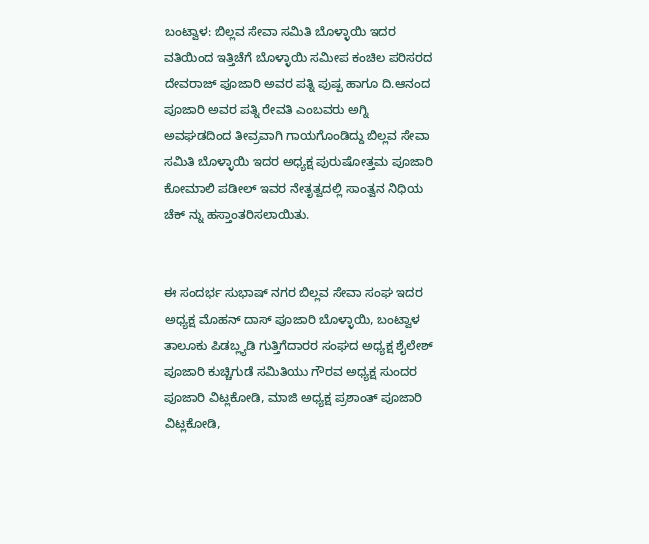ಬಂಟ್ವಾಳ: ಬಿಲ್ಲವ ಸೇವಾ ಸಮಿತಿ ಬೊಳ್ಳಾಯಿ ಇದರ ವತಿಯಿಂದ ಇತ್ತಿಚೆಗೆ ಬೊಳ್ಳಾಯಿ ಸಮೀಪ ಕಂಚಿಲ ಪರಿಸರದ ದೇವರಾಜ್ ಪೂಜಾರಿ ಅವರ ಪತ್ನಿ ಪುಷ್ಪ ಹಾಗೂ ದಿ.ಆನಂದ ಪೂಜಾರಿ ಅವರ ಪತ್ನಿ ರೇವತಿ ಎಂಬವರು ಅಗ್ನಿ ಅವಘಡದಿಂದ ತೀವ್ರವಾಗಿ ಗಾಯಗೊಂಡಿದ್ದು ಬಿಲ್ಲವ ಸೇವಾ ಸಮಿತಿ ಬೊಳ್ಳಾಯಿ ಇದರ ಅಧ್ಯಕ್ಷ ಪುರುಷೋತ್ತಮ ಪೂಜಾರಿ ಕೋಮಾಲಿ ಪಡೀಲ್ ಇವರ ನೇತೃತ್ವದಲ್ಲಿ ಸಾಂತ್ವನ ನಿಧಿಯ ಚೆಕ್ ನ್ನು ಹಸ್ತಾಂತರಿಸಲಾಯಿತು.


ಈ ಸಂದರ್ಭ ಸುಭಾಷ್ ನಗರ ಬಿಲ್ಲವ ಸೇವಾ ಸಂಘ ಇದರ ಅಧ್ಯಕ್ಷ ಮೊಹನ್ ದಾಸ್ ಪೂಜಾರಿ ಬೊಳ್ಳಾಯಿ, ಬಂಟ್ವಾಳ ತಾಲೂಕು ಪಿಡಬ್ಲ್ಯಡಿ ಗುತ್ತಿಗೆದಾರರ ಸಂಘದ ಅಧ್ಯಕ್ಷ ಶೈಲೇಶ್ ಪೂಜಾರಿ ಕುಚ್ಚಿಗುಡೆ ಸಮಿತಿಯು ಗೌರವ ಅಧ್ಯಕ್ಷ ಸುಂದರ ಪೂಜಾರಿ ವಿಟ್ಲಕೋಡಿ, ಮಾಜಿ ಅಧ್ಯಕ್ಷ ಪ್ರಶಾಂತ್ ಪೂಜಾರಿ ವಿಟ್ಲಕೋಡಿ,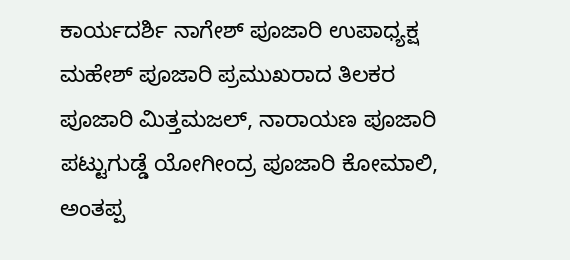ಕಾರ್ಯದರ್ಶಿ ನಾಗೇಶ್ ಪೂಜಾರಿ ಉಪಾಧ್ಯಕ್ಷ ಮಹೇಶ್ ಪೂಜಾರಿ ಪ್ರಮುಖರಾದ ತಿಲಕರ ಪೂಜಾರಿ ಮಿತ್ತಮಜಲ್, ನಾರಾಯಣ ಪೂಜಾರಿ ಪಟ್ಟುಗುಡ್ಡೆ ಯೋಗೀಂದ್ರ ಪೂಜಾರಿ ಕೋಮಾಲಿ, ಅಂತಪ್ಪ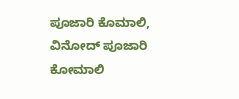ಪೂಜಾರಿ ಕೊಮಾಲಿ, ವಿನೋದ್ ಪೂಜಾರಿ ಕೋಮಾಲಿ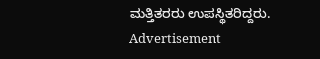ಮತ್ತಿತರರು ಉಪಸ್ಥಿತರಿದ್ದರು.
Advertisement